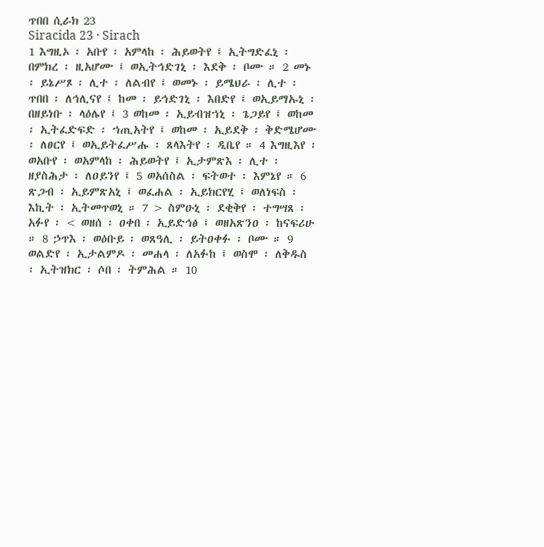ጥበበ ሲራክ 23
Siracida 23 · Sirach
1 እግዚኦ ፡ አቡየ ፡ አምላከ ፡ ሕይወትየ ፤ ኢትግድፈኒ ፡ በምክረ ፡ ዚአሆሙ ፤ ወኢትኅድገኒ ፡ እደቅ ፡ ቦሙ ። 2 መኑ ፡ ይኔሥጾ ፡ ሊተ ፡ ለልብየ ፤ ወመኑ ፡ ይሜህራ ፡ ሊተ ፡ ጥበበ ፡ ለኅሊናየ ፤ ከመ ፡ ይኅድገኒ ፡ እበድየ ፤ ወኢይማኡኒ ፡ በዘይነቡ ፡ ላዕሌየ ፤ 3 ወከመ ፡ ኢይብዝኀኒ ፡ ጌጋይየ ፤ ወከመ ፡ ኢትፈድፍድ ፡ ኀጢአትየ ፤ ወከመ ፡ ኢይደቅ ፡ ቅድሜሆሙ ፡ ለፀርየ ፤ ወኢይትፈሥሑ ፡ ጸላእትየ ፡ ዲቤየ ። 4 እግዚእየ ፡ ወአቡየ ፡ ወአምላከ ፡ ሕይወትየ ፤ ኢታምጽእ ፡ ሊተ ፡ ዘያስሕታ ፡ ለዐይንየ ፤ 5 ወአሰስል ፡ ፍትወተ ፡ እምኔየ ። 6 ጽጋብ ፡ ኢይምጽአኒ ፤ ወፈሐል ፡ ኢይክርየሂ ፤ ወለነፍስ ፡ እኪት ፡ ኢትመጥወኒ ። 7 > ስምዑኒ ፡ ደቂቅየ ፡ ተግሣጸ ፡ አፉየ ፡ < ወዘሰ ፡ ዐቀበ ፡ ኢይድኅፅ ፤ ወዘአጽንዐ ፡ ከናፍሪሁ ። 8 ኃጥእ ፡ ወዕቡይ ፡ ወጸዓሊ ፡ ይትዐቀፉ ፡ ቦሙ ። 9 ወልድየ ፡ ኢታልምዶ ፡ መሐላ ፡ ለአፉከ ፤ ወስሞ ፡ ለቅዱስ ፡ ኢትዝክር ፡ ሶበ ፡ ትምሕል ። 10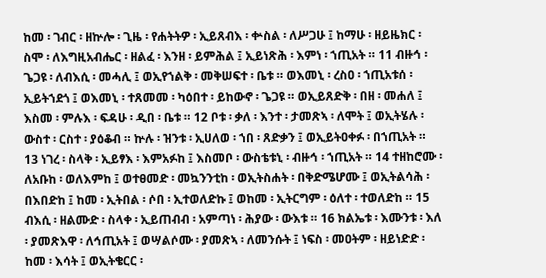ከመ ፡ ገብር ፡ ዘኵሎ ፡ ጊዜ ፡ የሐትትዎ ፡ ኢይጸብእ ፡ ቍስል ፡ ለሥጋሁ ፤ ከማሁ ፡ ዘይዜክር ፡ ስሞ ፡ ለእግዚአብሔር ፡ ዘልፈ ፡ እንዘ ፡ ይምሕል ፤ ኢይነጽሕ ፡ እምነ ፡ ኀጢአት ። 11 ብዙኅ ፡ ጌጋዩ ፡ ለብእሲ ፡ መሓሊ ፤ ወኢየኀልቅ ፡ መቅሠፍተ ፡ ቤቱ ። ወእመኒ ፡ ረስዐ ፡ ኀጢአቱሰ ፡ ኢይትኀደጎ ፤ ወእመኒ ፡ ተጸመመ ፡ ካዕበተ ፡ ይከውኖ ፡ ጌጋዩ ። ወኢይጸድቅ ፡ በዘ ፡ መሐለ ፤ እስመ ፡ ምሉእ ፡ ፍዳሁ ፡ ዲበ ፡ ቤቱ ። 12 ቦቱ ፡ ቃለ ፡ እንተ ፡ ታመጽኣ ፡ ለሞት ፤ ወኢትሄሉ ፡ ውስተ ፡ ርስተ ፡ ያዕቆብ ። ኵሉ ፡ ዝንቱ ፡ ኢሀለወ ፡ ኀበ ፡ ጸድቃን ፤ ወኢይትዐቀፉ ፡ በኀጢአት ። 13 ነገረ ፡ ስላቅ ፡ ኢይፃእ ፡ እምአፉከ ፤ እስመቦ ፡ ውስቴቱኒ ፡ ብዙኅ ፡ ኀጢአት ። 14 ተዘከሮሙ ፡ ለአቡከ ፡ ወለእምከ ፤ ወተፀመድ ፡ መኳንንቲከ ፡ ወኢትስሐት ፡ በቅድሜሆሙ ፤ ወኢትልሳሕ ፡ በእበድከ ፤ ከመ ፡ ኢትበል ፡ ሶበ ፡ ኢተወለድኩ ፤ ወከመ ፡ ኢትርግም ፡ ዕለተ ፡ ተወለድከ ። 15 ብእሲ ፡ ዘልሙድ ፡ ስላቀ ፡ ኢይጠብብ ፡ አምጣነ ፡ ሕያው ፡ ውእቱ ። 16 ክልኤቱ ፡ እሙንቱ ፡ እለ ፡ ያመጽእዋ ፡ ለኅጢአት ፤ ወሣልሶሙ ፡ ያመጽኣ ፡ ለመንሱት ፤ ነፍስ ፡ መዐትም ፡ ዘይነድድ ፡ ከመ ፡ እሳት ፤ ወኢትቄርር ፡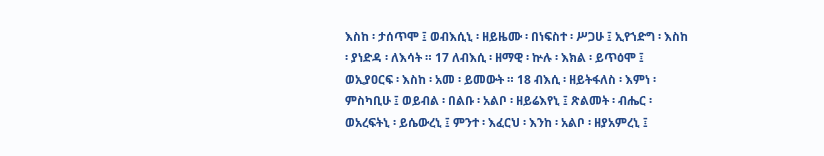እስከ ፡ ታሰጥሞ ፤ ወብእሲኒ ፡ ዘይዜሙ ፡ በነፍስተ ፡ ሥጋሁ ፤ ኢየኀድግ ፡ እስከ ፡ ያነድዳ ፡ ለእሳት ። 17 ለብእሲ ፡ ዘማዊ ፡ ኵሉ ፡ እክል ፡ ይጥዕሞ ፤ ወኢያዐርፍ ፡ እስከ ፡ አመ ፡ ይመውት ። 18 ብእሲ ፡ ዘይትፋለስ ፡ እምነ ፡ ምስካቢሁ ፤ ወይብል ፡ በልቡ ፡ አልቦ ፡ ዘይሬእየኒ ፤ ጽልመት ፡ ብሔር ፡ ወአረፍትኒ ፡ ይሴውረኒ ፤ ምንተ ፡ እፈርህ ፡ እንከ ፡ አልቦ ፡ ዘያአምረኒ ፤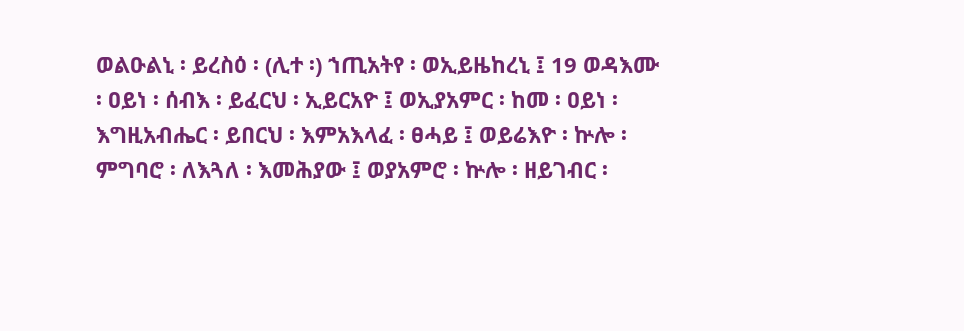ወልዑልኒ ፡ ይረስዕ ፡ (ሊተ ፡) ኀጢአትየ ፡ ወኢይዜከረኒ ፤ 19 ወዳእሙ ፡ ዐይነ ፡ ሰብእ ፡ ይፈርህ ፡ ኢይርአዮ ፤ ወኢያአምር ፡ ከመ ፡ ዐይነ ፡ እግዚአብሔር ፡ ይበርህ ፡ እምአእላፈ ፡ ፀሓይ ፤ ወይሬእዮ ፡ ኵሎ ፡ ምግባሮ ፡ ለእጓለ ፡ እመሕያው ፤ ወያአምሮ ፡ ኵሎ ፡ ዘይገብር ፡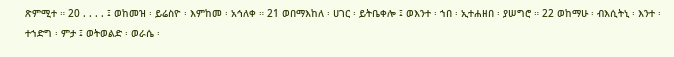ጽምሚተ ። 20 . . . . ፤ ወከመዝ ፡ ይሬስዮ ፡ እምከመ ፡ አኅለቀ ። 21 ወበማእከለ ፡ ሀገር ፡ ይትቤቀሎ ፤ ወእንተ ፡ ኀበ ፡ ኢተሐዘበ ፡ ያሠግሮ ። 22 ወከማሁ ፡ ብእሲትኒ ፡ እንተ ፡ ተኀድግ ፡ ምታ ፤ ወትወልድ ፡ ወራሴ ፡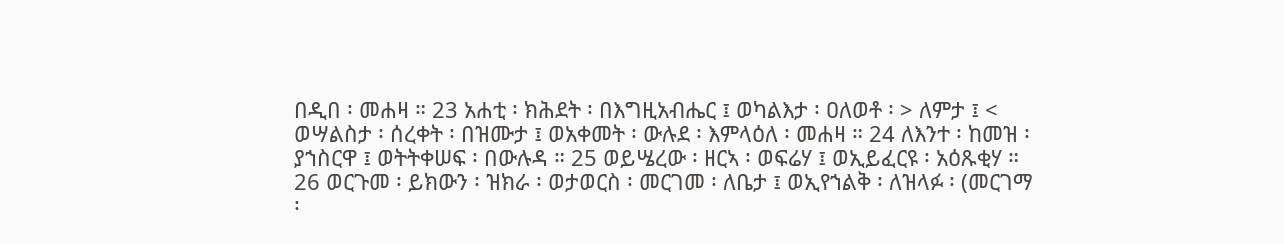በዲበ ፡ መሐዛ ። 23 አሐቲ ፡ ክሕደት ፡ በእግዚአብሔር ፤ ወካልእታ ፡ ዐለወቶ ፡ > ለምታ ፤ < ወሣልስታ ፡ ሰረቀት ፡ በዝሙታ ፤ ወአቀመት ፡ ውሉደ ፡ እምላዕለ ፡ መሐዛ ። 24 ለእንተ ፡ ከመዝ ፡ ያኀስርዋ ፤ ወትትቀሠፍ ፡ በውሉዳ ። 25 ወይሤረው ፡ ዘርኣ ፡ ወፍሬሃ ፤ ወኢይፈርዩ ፡ አዕጹቂሃ ። 26 ወርጉመ ፡ ይክውን ፡ ዝክራ ፡ ወታወርስ ፡ መርገመ ፡ ለቤታ ፤ ወኢየኀልቅ ፡ ለዝላፉ ፡ (መርገማ ፡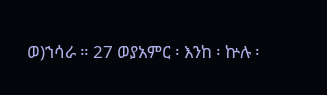ወ)ኀሳራ ። 27 ወያአምር ፡ እንከ ፡ ኵሉ ፡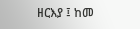ዘርእያ ፤ ከመ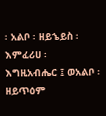፡ አልቦ ፡ ዘይኄይስ ፡ እምፈሪሀ ፡ እግዚአብሔር ፤ ወአልቦ ፡ ዘይጥዕም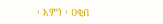፡ እምነ ፡ ዐቂበ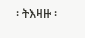፡ ትእዛዙ ፡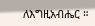ለእግዚአብሔር ።